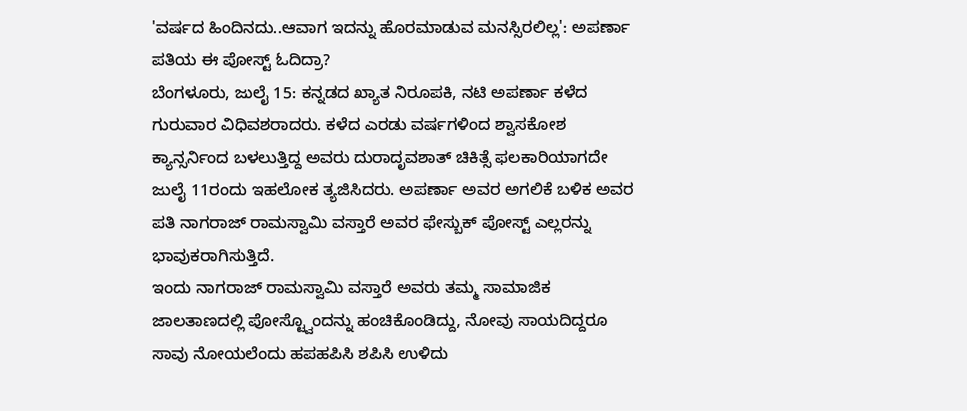'ವರ್ಷದ ಹಿಂದಿನದು..ಆವಾಗ ಇದನ್ನು ಹೊರಮಾಡುವ ಮನಸ್ಸಿರಲಿಲ್ಲ': ಅಪರ್ಣಾ ಪತಿಯ ಈ ಪೋಸ್ಟ್ ಓದಿದ್ರಾ?
ಬೆಂಗಳೂರು, ಜುಲೈ 15: ಕನ್ನಡದ ಖ್ಯಾತ ನಿರೂಪಕಿ, ನಟಿ ಅಪರ್ಣಾ ಕಳೆದ ಗುರುವಾರ ವಿಧಿವಶರಾದರು. ಕಳೆದ ಎರಡು ವರ್ಷಗಳಿಂದ ಶ್ವಾಸಕೋಶ ಕ್ಯಾನ್ಸರ್ನಿಂದ ಬಳಲುತ್ತಿದ್ದ ಅವರು ದುರಾದೃವಶಾತ್ ಚಿಕಿತ್ಸೆ ಫಲಕಾರಿಯಾಗದೇ ಜುಲೈ 11ರಂದು ಇಹಲೋಕ ತ್ಯಜಿಸಿದರು. ಅಪರ್ಣಾ ಅವರ ಅಗಲಿಕೆ ಬಳಿಕ ಅವರ ಪತಿ ನಾಗರಾಜ್ ರಾಮಸ್ವಾಮಿ ವಸ್ತಾರೆ ಅವರ ಫೇಸ್ಬುಕ್ ಪೋಸ್ಟ್ ಎಲ್ಲರನ್ನು ಭಾವುಕರಾಗಿಸುತ್ತಿದೆ.
ಇಂದು ನಾಗರಾಜ್ ರಾಮಸ್ವಾಮಿ ವಸ್ತಾರೆ ಅವರು ತಮ್ಮ ಸಾಮಾಜಿಕ ಜಾಲತಾಣದಲ್ಲಿ ಪೋಸ್ಟ್ವೊಂದನ್ನು ಹಂಚಿಕೊಂಡಿದ್ದು, ನೋವು ಸಾಯದಿದ್ದರೂ ಸಾವು ನೋಯಲೆಂದು ಹಪಹಪಿಸಿ ಶಪಿಸಿ ಉಳಿದು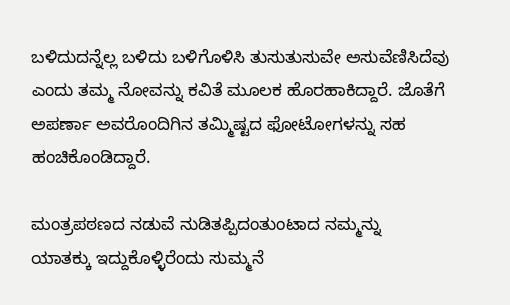ಬಳಿದುದನ್ನೆಲ್ಲ ಬಳಿದು ಬಳಿಗೊಳಿಸಿ ತುಸುತುಸುವೇ ಅಸುವೆಣಿಸಿದೆವು ಎಂದು ತಮ್ಮ ನೋವನ್ನು ಕವಿತೆ ಮೂಲಕ ಹೊರಹಾಕಿದ್ದಾರೆ. ಜೊತೆಗೆ ಅಪರ್ಣಾ ಅವರೊಂದಿಗಿನ ತಮ್ಮಿಷ್ಟದ ಫೋಟೋಗಳನ್ನು ಸಹ ಹಂಚಿಕೊಂಡಿದ್ದಾರೆ.

ಮಂತ್ರಪಠಣದ ನಡುವೆ ನುಡಿತಪ್ಪಿದಂತುಂಟಾದ ನಮ್ಮನ್ನು
ಯಾತಕ್ಕು ಇದ್ದುಕೊಳ್ಳಿರೆಂದು ಸುಮ್ಮನೆ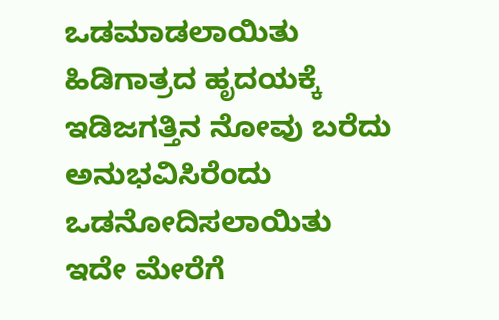ಒಡಮಾಡಲಾಯಿತು
ಹಿಡಿಗಾತ್ರದ ಹೃದಯಕ್ಕೆ ಇಡಿಜಗತ್ತಿನ ನೋವು ಬರೆದು
ಅನುಭವಿಸಿರೆಂದು ಒಡನೋದಿಸಲಾಯಿತು
ಇದೇ ಮೇರೆಗೆ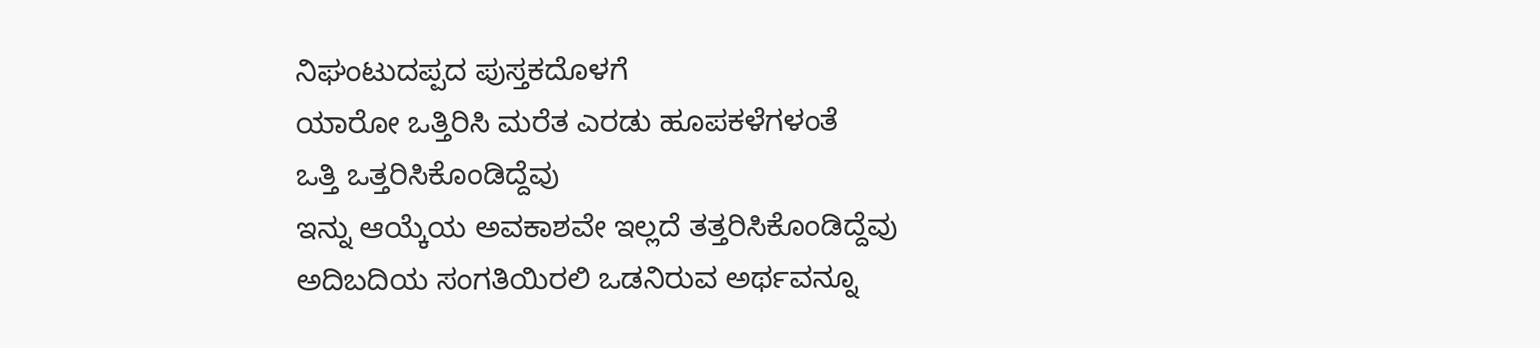ನಿಘಂಟುದಪ್ಪದ ಪುಸ್ತಕದೊಳಗೆ
ಯಾರೋ ಒತ್ತಿರಿಸಿ ಮರೆತ ಎರಡು ಹೂಪಕಳೆಗಳಂತೆ
ಒತ್ತಿ ಒತ್ತರಿಸಿಕೊಂಡಿದ್ದೆವು
ಇನ್ನು ಆಯ್ಕೆಯ ಅವಕಾಶವೇ ಇಲ್ಲದೆ ತತ್ತರಿಸಿಕೊಂಡಿದ್ದೆವು
ಅದಿಬದಿಯ ಸಂಗತಿಯಿರಲಿ ಒಡನಿರುವ ಅರ್ಥವನ್ನೂ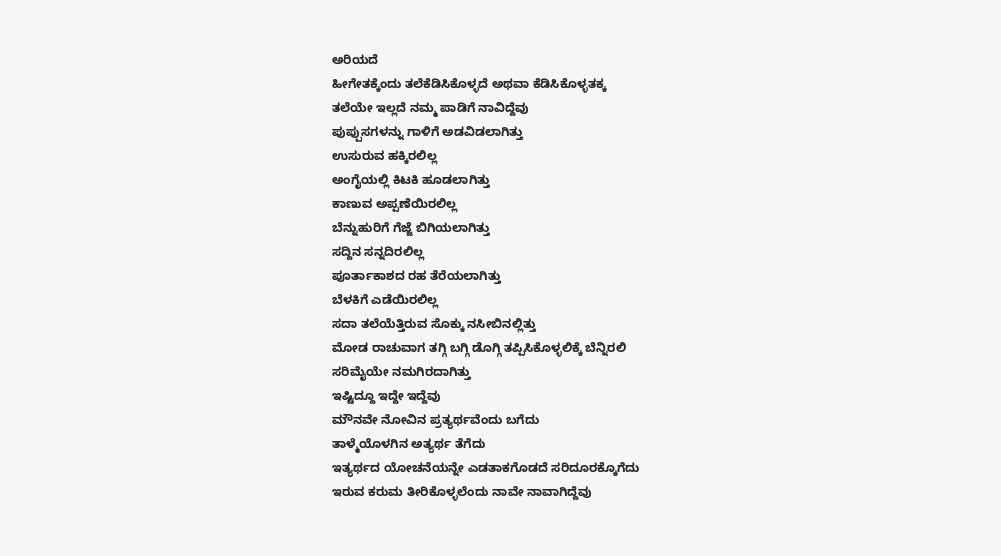ಅರಿಯದೆ
ಹೀಗೇತಕ್ಕೆಂದು ತಲೆಕೆಡಿಸಿಕೊಳ್ಳದೆ ಅಥವಾ ಕೆಡಿಸಿಕೊಳ್ಳತಕ್ಕ
ತಲೆಯೇ ಇಲ್ಲದೆ ನಮ್ಮ ಪಾಡಿಗೆ ನಾವಿದ್ದೆವು
ಪುಪ್ಪುಸಗಳನ್ನು ಗಾಳಿಗೆ ಅಡವಿಡಲಾಗಿತ್ತು
ಉಸುರುವ ಹಕ್ಕಿರಲಿಲ್ಲ
ಅಂಗೈಯಲ್ಲಿ ಕಿಟಕಿ ಹೂಡಲಾಗಿತ್ತು
ಕಾಣುವ ಅಪ್ಪಣೆಯಿರಲಿಲ್ಲ
ಬೆನ್ನುಹುರಿಗೆ ಗೆಜ್ಜೆ ಬಿಗಿಯಲಾಗಿತ್ತು
ಸದ್ದಿನ ಸನ್ನದಿರಲಿಲ್ಲ
ಪೂರ್ತಾಕಾಶದ ರಹ ತೆರೆಯಲಾಗಿತ್ತು
ಬೆಳಕಿಗೆ ಎಡೆಯಿರಲಿಲ್ಲ
ಸದಾ ತಲೆಯೆತ್ತಿರುವ ಸೊಕ್ಕು ನಸೀಬಿನಲ್ಲಿತ್ತು
ಮೋಡ ರಾಚುವಾಗ ತಗ್ಗಿ ಬಗ್ಗಿ ಡೊಗ್ಗಿ ತಪ್ಪಿಸಿಕೊಳ್ಳಲಿಕ್ಕೆ ಬೆನ್ನಿರಲಿ
ಸರಿಮೈಯೇ ನಮಗಿರದಾಗಿತ್ತು
ಇಷ್ಟಿದ್ದೂ ಇದ್ದೇ ಇದ್ದೆವು
ಮೌನವೇ ನೋವಿನ ಪ್ರತ್ಯರ್ಥವೆಂದು ಬಗೆದು
ತಾಳ್ಮೆಯೊಳಗಿನ ಅತ್ಯರ್ಥ ತೆಗೆದು
ಇತ್ಯರ್ಥದ ಯೋಚನೆಯನ್ನೇ ಎಡತಾಕಗೊಡದೆ ಸರಿದೂರಕ್ಕೊಗೆದು
ಇರುವ ಕರುಮ ತೀರಿಕೊಳ್ಳಲೆಂದು ನಾವೇ ನಾವಾಗಿದ್ದೆವು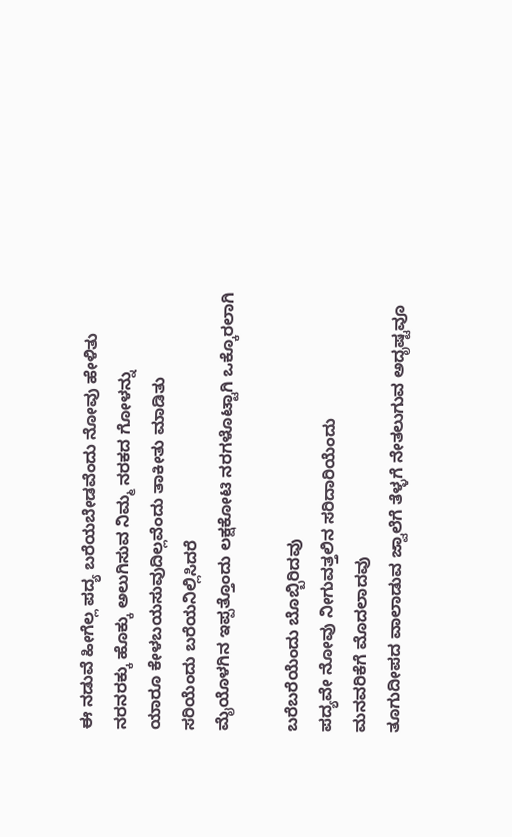ಈ ನಡುವೆ ಹೀಗೆಲ್ಲ ಪದ್ಯ ಬರೆಯಬೇಡವೆಂದು ನೋವು ಹೇಳಿತು
ನರನರಕ್ಕು ಹೊಕ್ಕು ಅಲುಗಿಸುವ ನಿಮ್ಮ ನರಕದ ಗೋಳನ್ನು
ಯಾರೂ ಕೇಳಬಯಸುವುದಿಲ್ಲವೆಂದು ತಾಕೀತು ಮಾಡಿತು
ಸರಿಯೆಂದು ಬರೆಯನಿಲ್ಲಿಸಿದರೆ
ಮೈಯೊಳಗಿನ ಇಪ್ಪತ್ತೊಂದು ಲಕ್ಷಕೋಟಿ ನರಗಳೊಟ್ಟಾಗಿ ಒಕ್ಕೊರಲಾಗಿ

ಬರೆಬರೆಯೆಂದು ಬೊಬ್ಬಿರಿದವು
ಪದ್ಯವೇ ನೋವು ನೀಗುವತ್ತಲಿನ ಸರಿದಾರಿಯೆಂದು
ಮನವರಿಕೆಗೆ ಮೊದಲಾದವು
ತೂಗುದೀಪದ ವಾಲಾಡುವ ಜ್ವಾಲೆಗೆ ತೆಳ್ಳಗೆ ನೇತಲುಗುವ ಅದೃಷ್ಟವೂ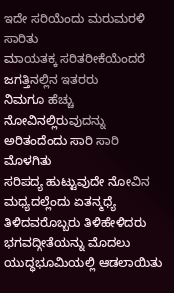ಇದೇ ಸರಿಯೆಂದು ಮರುಮರಳಿ ಸಾರಿತು
ಮಾಯತಕ್ಕ ಸರಿತರೀಕೆಯೆಂದರೆ ಜಗತ್ತಿನಲ್ಲಿನ ಇತರರು
ನಿಮಗೂ ಹೆಚ್ಚು ನೋವಿನಲ್ಲಿರುವುದನ್ನು ಅರಿತಂದೆಂದು ಸಾರಿ ಸಾರಿ ಮೊಳಗಿತು
ಸರಿಪದ್ಯ ಹುಟ್ಟುವುದೇ ನೋವಿನ ಮಧ್ಯದಲ್ಲೆಂದು ಏತನ್ಮಧ್ಯೆ
ತಿಳಿದವರೊಬ್ಬರು ತಿಳಿಹೇಳಿದರು
ಭಗವದ್ಗೀತೆಯನ್ನು ಮೊದಲು ಯುದ್ಧಭೂಮಿಯಲ್ಲಿ ಆಡಲಾಯಿತು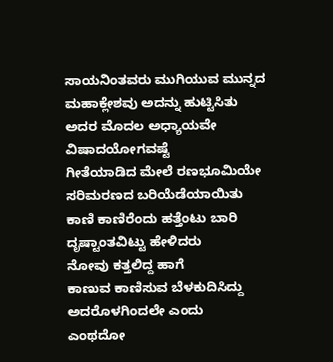ಸಾಯನಿಂತವರು ಮುಗಿಯುವ ಮುನ್ನದ ಮಹಾಕ್ಲೇಶವು ಅದನ್ನು ಹುಟ್ಟಿಸಿತು
ಅದರ ಮೊದಲ ಅಧ್ಯಾಯವೇ ವಿಷಾದಯೋಗವಷ್ಟೆ
ಗೀತೆಯಾಡಿದ ಮೇಲೆ ರಣಭೂಮಿಯೇ ಸರಿಮರಣದ ಬರಿಯೆಡೆಯಾಯಿತು
ಕಾಣಿ ಕಾಣಿರೆಂದು ಹತ್ತೆಂಟು ಬಾರಿ ದೃಷ್ಟಾಂತವಿಟ್ಟು ಹೇಳಿದರು
ನೋವು ಕತ್ತಲಿದ್ದ ಹಾಗೆ
ಕಾಣುವ ಕಾಣಿಸುವ ಬೆಳಕುದಿಸಿದ್ದು ಅದರೊಳಗಿಂದಲೇ ಎಂದು
ಎಂಥದೋ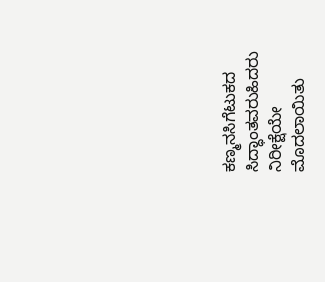ಕಣ್ಮನಸಿಗೆಟುಕದ ಸಿದ್ಧಾಂತವರುಹಿದರು
ನಿರೀಕ್ಷೆಯೇ ಮೊದಲಾಯಿತು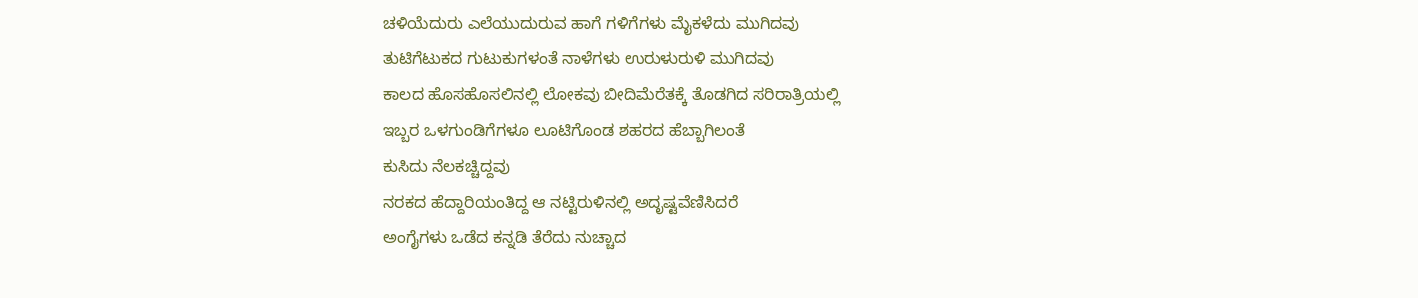ಚಳಿಯೆದುರು ಎಲೆಯುದುರುವ ಹಾಗೆ ಗಳಿಗೆಗಳು ಮೈಕಳೆದು ಮುಗಿದವು
ತುಟಿಗೆಟುಕದ ಗುಟುಕುಗಳಂತೆ ನಾಳೆಗಳು ಉರುಳುರುಳಿ ಮುಗಿದವು
ಕಾಲದ ಹೊಸಹೊಸಲಿನಲ್ಲಿ ಲೋಕವು ಬೀದಿಮೆರೆತಕ್ಕೆ ತೊಡಗಿದ ಸರಿರಾತ್ರಿಯಲ್ಲಿ
ಇಬ್ಬರ ಒಳಗುಂಡಿಗೆಗಳೂ ಲೂಟಿಗೊಂಡ ಶಹರದ ಹೆಬ್ಬಾಗಿಲಂತೆ
ಕುಸಿದು ನೆಲಕಚ್ಚಿದ್ದವು
ನರಕದ ಹೆದ್ದಾರಿಯಂತಿದ್ದ ಆ ನಟ್ಟಿರುಳಿನಲ್ಲಿ ಅದೃಷ್ಟವೆಣಿಸಿದರೆ
ಅಂಗೈಗಳು ಒಡೆದ ಕನ್ನಡಿ ತೆರೆದು ನುಚ್ಚಾದ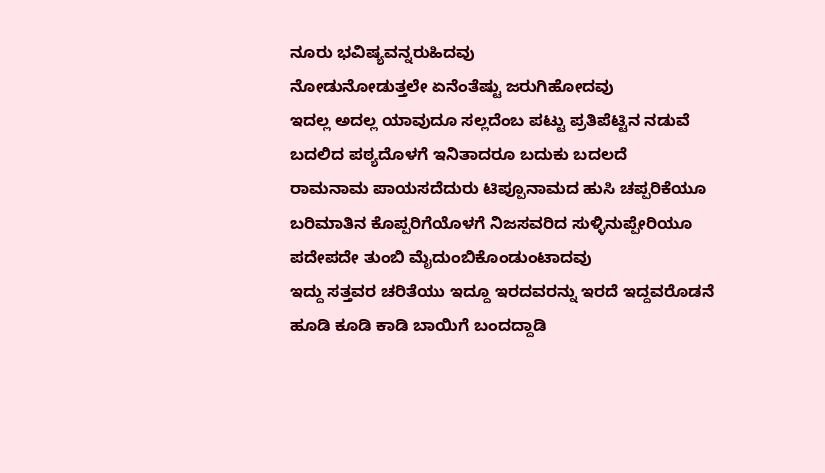ನೂರು ಭವಿಷ್ಯವನ್ನರುಹಿದವು
ನೋಡುನೋಡುತ್ತಲೇ ಏನೆಂತೆಷ್ಟು ಜರುಗಿಹೋದವು
ಇದಲ್ಲ ಅದಲ್ಲ ಯಾವುದೂ ಸಲ್ಲದೆಂಬ ಪಟ್ಟು ಪ್ರತಿಪೆಟ್ಟಿನ ನಡುವೆ
ಬದಲಿದ ಪಠ್ಯದೊಳಗೆ ಇನಿತಾದರೂ ಬದುಕು ಬದಲದೆ
ರಾಮನಾಮ ಪಾಯಸದೆದುರು ಟಿಪ್ಪೂನಾಮದ ಹುಸಿ ಚಪ್ಪರಿಕೆಯೂ
ಬರಿಮಾತಿನ ಕೊಪ್ಪರಿಗೆಯೊಳಗೆ ನಿಜಸವರಿದ ಸುಳ್ಳಿನುಪ್ಪೇರಿಯೂ
ಪದೇಪದೇ ತುಂಬಿ ಮೈದುಂಬಿಕೊಂಡುಂಟಾದವು
ಇದ್ದು ಸತ್ತವರ ಚರಿತೆಯು ಇದ್ದೂ ಇರದವರನ್ನು ಇರದೆ ಇದ್ದವರೊಡನೆ
ಹೂಡಿ ಕೂಡಿ ಕಾಡಿ ಬಾಯಿಗೆ ಬಂದದ್ದಾಡಿ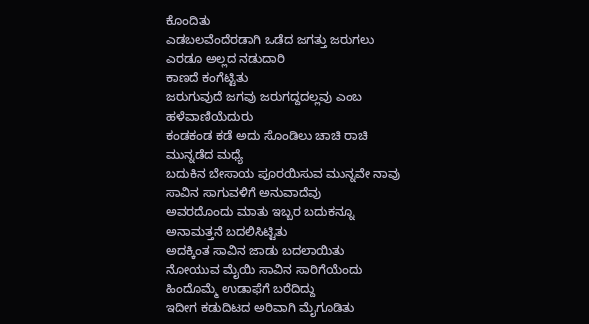ಕೊಂದಿತು
ಎಡಬಲವೆಂದೆರಡಾಗಿ ಒಡೆದ ಜಗತ್ತು ಜರುಗಲು ಎರಡೂ ಅಲ್ಲದ ನಡುದಾರಿ
ಕಾಣದೆ ಕಂಗೆಟ್ಟಿತು
ಜರುಗುವುದೆ ಜಗವು ಜರುಗದ್ದದಲ್ಲವು ಎಂಬ ಹಳೆವಾಣಿಯೆದುರು
ಕಂಡಕಂಡ ಕಡೆ ಅದು ಸೊಂಡಿಲು ಚಾಚಿ ರಾಚಿ ಮುನ್ನಡೆದ ಮಧ್ಯೆ
ಬದುಕಿನ ಬೇಸಾಯ ಪೂರಯಿಸುವ ಮುನ್ನವೇ ನಾವು
ಸಾವಿನ ಸಾಗುವಳಿಗೆ ಅನುವಾದೆವು
ಅವರದೊಂದು ಮಾತು ಇಬ್ಬರ ಬದುಕನ್ನೂ ಅನಾಮತ್ತನೆ ಬದಲಿಸಿಟ್ಟಿತು
ಅದಕ್ಕಿಂತ ಸಾವಿನ ಜಾಡು ಬದಲಾಯಿತು
ನೋಯುವ ಮೈಯಿ ಸಾವಿನ ಸಾರಿಗೆಯೆಂದು ಹಿಂದೊಮ್ಮೆ ಉಡಾಫೆಗೆ ಬರೆದಿದ್ದು
ಇದೀಗ ಕಡುದಿಟದ ಅರಿವಾಗಿ ಮೈಗೂಡಿತು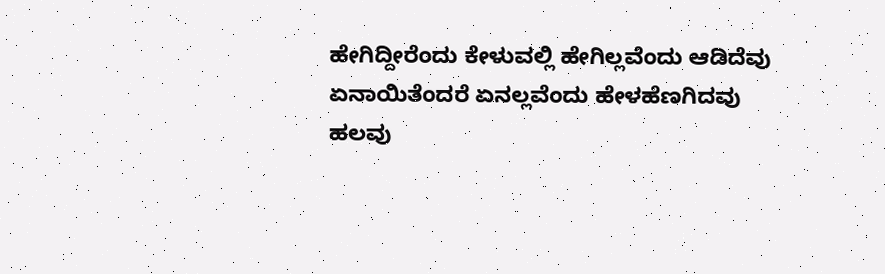ಹೇಗಿದ್ದೀರೆಂದು ಕೇಳುವಲ್ಲಿ ಹೇಗಿಲ್ಲವೆಂದು ಆಡಿದೆವು
ಏನಾಯಿತೆಂದರೆ ಏನಲ್ಲವೆಂದು ಹೇಳಹೆಣಗಿದವು
ಹಲವು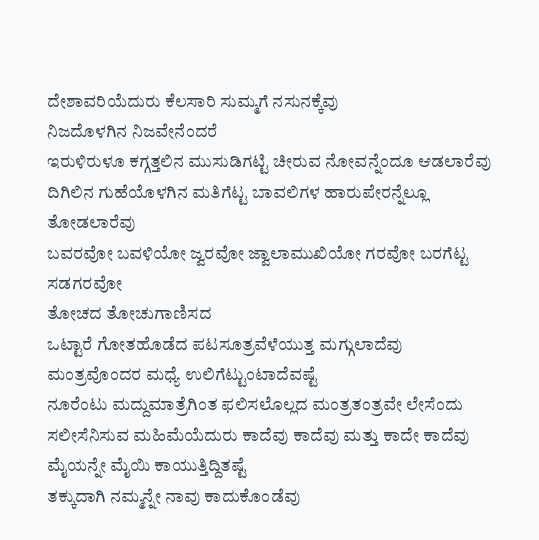ದೇಶಾವರಿಯೆದುರು ಕೆಲಸಾರಿ ಸುಮ್ಮಗೆ ನಸುನಕ್ಕೆವು
ನಿಜದೊಳಗಿನ ನಿಜವೇನೆಂದರೆ
ಇರುಳಿರುಳೂ ಕಗ್ಗತ್ತಲಿನ ಮುಸುಡಿಗಟ್ಟಿ ಚೀರುವ ನೋವನ್ನೆಂದೂ ಆಡಲಾರೆವು
ದಿಗಿಲಿನ ಗುಹೆಯೊಳಗಿನ ಮತಿಗೆಟ್ಟ ಬಾವಲಿಗಳ ಹಾರುಪೇರನ್ನೆಲ್ಲೂ ತೋಡಲಾರೆವು
ಬವರವೋ ಬವಳಿಯೋ ಜ್ವರವೋ ಜ್ವಾಲಾಮುಖಿಯೋ ಗರವೋ ಬರಗೆಟ್ಟ ಸಡಗರವೋ
ತೋಚದ ತೋಚುಗಾಣಿಸದ
ಒಟ್ಟಾರೆ ಗೋತಹೊಡೆದ ಪಟಸೂತ್ರವೆಳೆಯುತ್ತ ಮಗ್ಗುಲಾದೆವು
ಮಂತ್ರವೊಂದರ ಮಧ್ಯೆ ಉಲಿಗೆಟ್ಟುಂಟಾದೆವಷ್ಟೆ
ನೂರೆಂಟು ಮದ್ದುಮಾತ್ರೆಗಿಂತ ಫಲಿಸಲೊಲ್ಲದ ಮಂತ್ರತಂತ್ರವೇ ಲೇಸೆಂದು
ಸಲೀಸೆನಿಸುವ ಮಹಿಮೆಯೆದುರು ಕಾದೆವು ಕಾದೆವು ಮತ್ತು ಕಾದೇ ಕಾದೆವು
ಮೈಯನ್ನೇ ಮೈಯಿ ಕಾಯುತ್ತಿದ್ದಿತಷ್ಟೆ
ತಕ್ಕುದಾಗಿ ನಮ್ಮನ್ನೇ ನಾವು ಕಾದುಕೊಂಡೆವು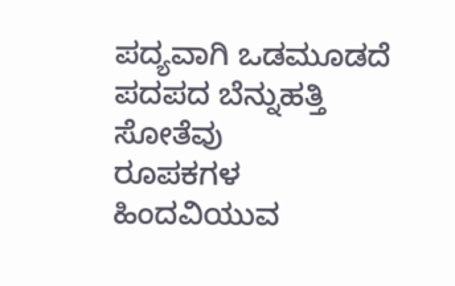ಪದ್ಯವಾಗಿ ಒಡಮೂಡದೆ ಪದಪದ ಬೆನ್ನುಹತ್ತಿ ಸೋತೆವು
ರೂಪಕಗಳ ಹಿಂದವಿಯುವ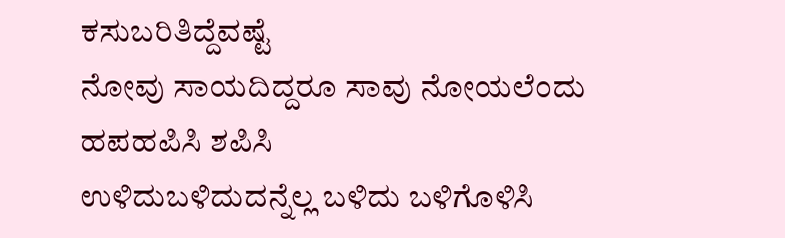ಕಸುಬರಿತಿದ್ದೆವಷ್ಟೆ
ನೋವು ಸಾಯದಿದ್ದರೂ ಸಾವು ನೋಯಲೆಂದು ಹಪಹಪಿಸಿ ಶಪಿಸಿ
ಉಳಿದುಬಳಿದುದನ್ನೆಲ್ಲ ಬಳಿದು ಬಳಿಗೊಳಿಸಿ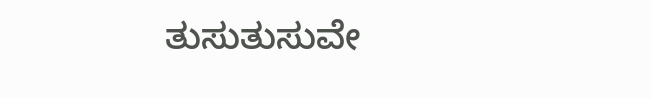ತುಸುತುಸುವೇ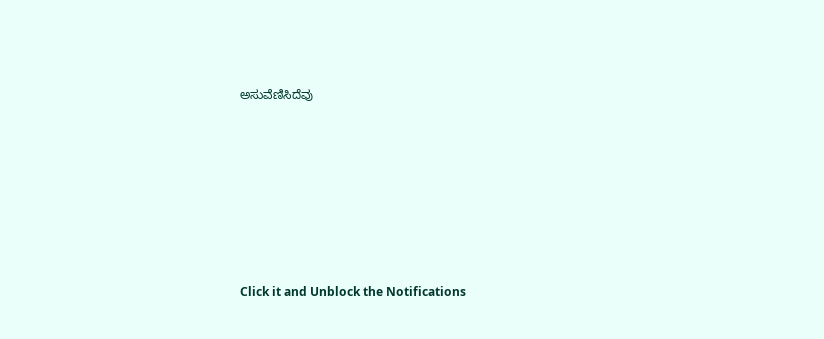ಅಸುವೆಣಿಸಿದೆವು












Click it and Unblock the Notifications